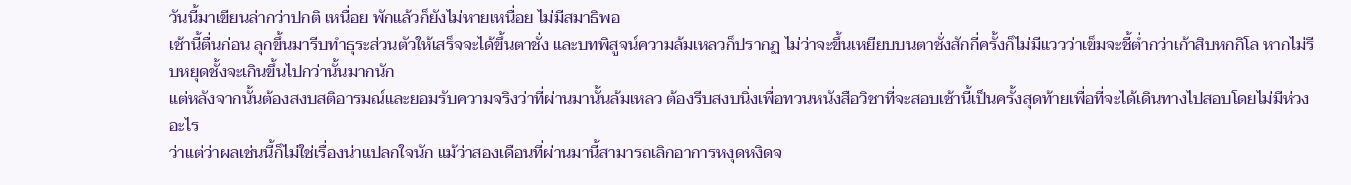วันนี้มาเขียนล่ากว่าปกติ เหนื่อย พักแล้วก็ยังไม่หายเหนื่อย ไม่มีสมาธิพอ
เช้านี้ตื่นก่อน ลุกขึ้นมารีบทำธุระส่วนตัวให้เสร็จจะได้ขึ้นตาชั่ง และบทพิสูจน์ความล้มเหลวก็ปรากฏ ไม่ว่าจะขึ้นเหยียบบนตาชั่งสักกี่ครั้งก็ไม่มีแววว่าเข็มจะชี้ต่ำกว่าเก้าสิบหกกิโล หากไม่รีบหยุดชั้งจะเกินขึ้นไปกว่านั้นมากนัก
แต่หลังจากนั้นต้องสงบสติอารมณ์และยอมรับความจริงว่าที่ผ่านมานั้นล้มเหลว ต้องรีบสงบนิ่งเพื่อทวนหนังสือวิชาที่จะสอบเช้านี้เป็นครั้งสุดท้ายเพื่อที่จะได้เดินทางไปสอบโดยไม่มีห่วงอะไร
ว่าแต่ว่าผลเช่นนี้ก็ไม่ใช่เรื่องน่าแปลกใจนัก แม้ว่าสองเดือนที่ผ่านมานี้สามารถเลิกอาการหงุดหงิดจ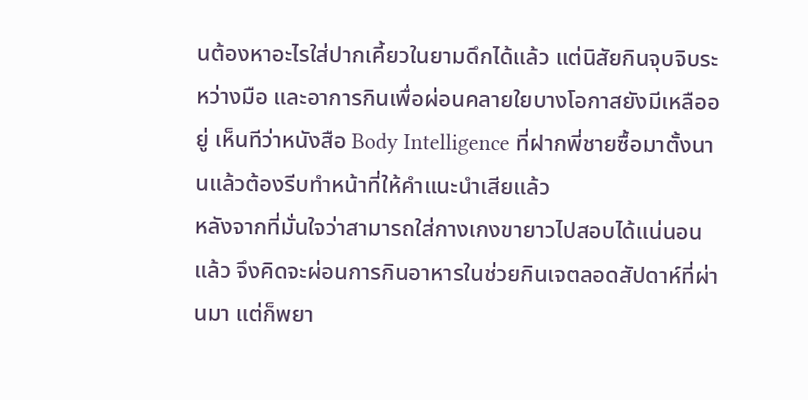นต้องหาอะไรใส่ปากเคี้ยวในยามดึกได้แล้ว แต่นิสัยกินจุบจิบระหว่างมือ และอาการกินเพื่อผ่อนคลายใยบางโอกาสยังมีเหลืออยู่ เห็นทีว่าหนังสือ Body Intelligence ที่ฝากพี่ชายซื้อมาตั้งนานแล้วต้องรีบทำหน้าที่ให้คำแนะนำเสียแล้ว
หลังจากที่มั่นใจว่าสามารถใส่กางเกงขายาวไปสอบได้แน่นอนแล้ว จึงคิดจะผ่อนการกินอาหารในช่วยกินเจตลอดสัปดาห์ที่ผ่านมา แต่ก็พยา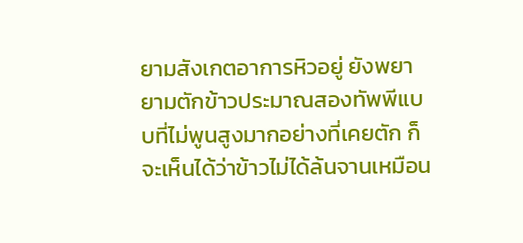ยามสังเกตอาการหิวอยู่ ยังพยายามตักข้าวประมาณสองทัพพีแบบที่ไม่พูนสูงมากอย่างที่เคยตัก ก็จะเห็นได้ว่าข้าวไม่ได้ล้นจานเหมือน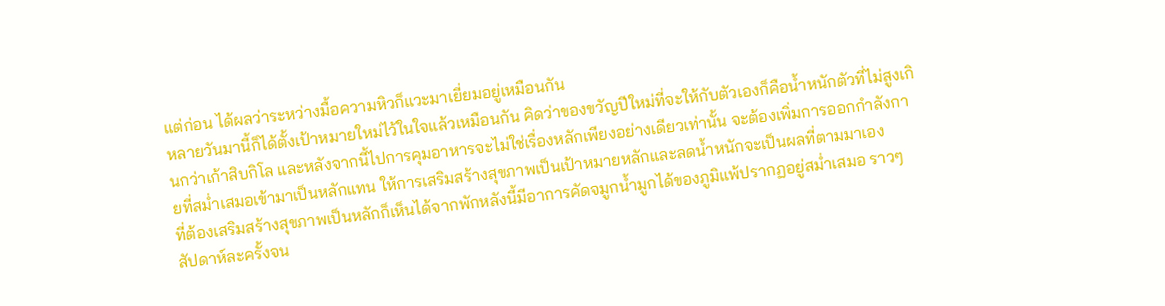แต่ก่อน ได้ผลว่าระหว่างมื้อความหิวก็แวะมาเยี่ยมอยู่เหมือนกัน
หลายวันมานี้ก็ได้ตั้งเป้าหมายใหม่ไว้ในใจแล้วเหมือนกัน คิดว่าของขวัญปีใหม่ที่จะให้กับตัวเองก็คือน้ำหนักตัวที่ไม่สูงเกินกว่าเก้าสิบกิโล และหลังจากนี้ไปการคุมอาหารจะไม่ใช่เรื่องหลักเพียงอย่างเดียวเท่านั้น จะต้องเพิ่มการออกกำลังกายที่สม่ำเสมอเข้ามาเป็นหลักแทน ให้การเสริมสร้างสุขภาพเป็นเป้าหมายหลักและลดน้ำหนักจะเป็นผลที่ตามมาเอง
ที่ต้องเสริมสร้างสุขภาพเป็นหลักก็เห็นได้จากพักหลังนี้มีอาการคัดจมูกน้ำมูกได้ของภูมิแพ้ปรากฏอยู่สม่ำเสมอ ราวๆ สัปดาห์ละครั้งจน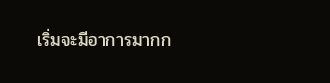เริ่มจะมีอาการมากก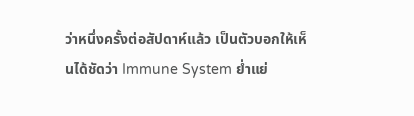ว่าหนึ่งครั้งต่อสัปดาห์แล้ว เป็นตัวบอกให้เห็นได้ชัดว่า Immune System ย่ำแย่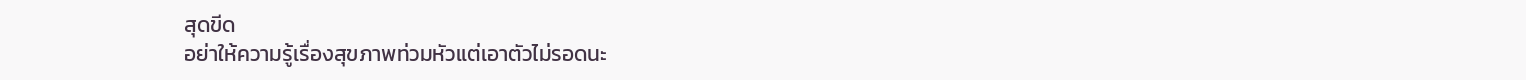สุดขีด
อย่าให้ความรู้เรื่องสุขภาพท่วมหัวแต่เอาตัวไม่รอดนะ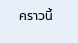คราวนี้